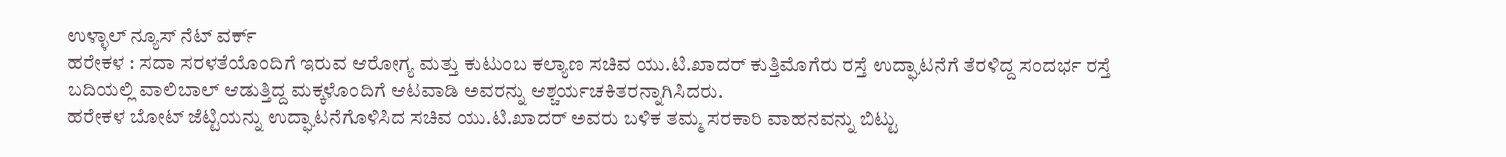ಉಳ್ಳಾಲ್ ನ್ಯೂಸ್ ನೆಟ್ ವರ್ಕ್
ಹರೇಕಳ : ಸದಾ ಸರಳತೆಯೊಂದಿಗೆ ಇರುವ ಆರೋಗ್ಯ ಮತ್ತು ಕುಟುಂಬ ಕಲ್ಯಾಣ ಸಚಿವ ಯು.ಟಿ.ಖಾದರ್ ಕುತ್ತಿಮೊಗೆರು ರಸ್ತೆ ಉದ್ಘಾಟನೆಗೆ ತೆರಳಿದ್ದ ಸಂದರ್ಭ ರಸ್ತೆ ಬದಿಯಲ್ಲಿ ವಾಲಿಬಾಲ್ ಆಡುತ್ತಿದ್ದ ಮಕ್ಕಳೊಂದಿಗೆ ಆಟವಾಡಿ ಅವರನ್ನು ಆಶ್ಚರ್ಯಚಕಿತರನ್ನಾಗಿಸಿದರು.
ಹರೇಕಳ ಬೋಟ್ ಜೆಟ್ಟಿಯನ್ನು ಉದ್ಘಾಟನೆಗೊಳಿಸಿದ ಸಚಿವ ಯು.ಟಿ.ಖಾದರ್ ಅವರು ಬಳಿಕ ತಮ್ಮ ಸರಕಾರಿ ವಾಹನವನ್ನು ಬಿಟ್ಟು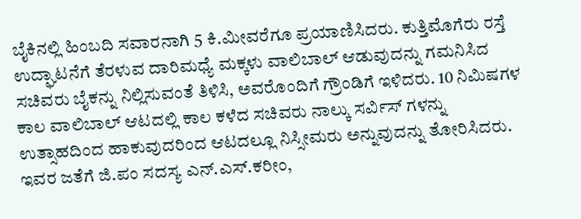ಬೈಕಿನಲ್ಲಿ ಹಿಂಬದಿ ಸವಾರನಾಗಿ 5 ಕಿ.ಮೀವರೆಗೂ ಪ್ರಯಾಣಿಸಿದರು. ಕುತ್ತಿಮೊಗೆರು ರಸ್ತೆ ಉದ್ಘಾಟನೆಗೆ ತೆರಳುವ ದಾರಿಮಧ್ಯೆ ಮಕ್ಕಳು ವಾಲಿಬಾಲ್ ಆಡುವುದನ್ನು ಗಮನಿಸಿದ ಸಚಿವರು ಬೈಕನ್ನು ನಿಲ್ಲಿಸುವಂತೆ ತಿಳಿಸಿ, ಅವರೊಂದಿಗೆ ಗ್ರೌಂಡಿಗೆ ಇಳಿದರು. 10 ನಿಮಿಷಗಳ ಕಾಲ ವಾಲಿಬಾಲ್ ಆಟದಲ್ಲಿ ಕಾಲ ಕಳೆದ ಸಚಿವರು ನಾಲ್ಕು ಸರ್ವಿಸ್ ಗಳನ್ನು ಉತ್ಸಾಹದಿಂದ ಹಾಕುವುದರಿಂದ ಆಟದಲ್ಲೂ ನಿಸ್ಸೀಮರು ಅನ್ನುವುದನ್ನು ತೋರಿಸಿದರು. ಇವರ ಜತೆಗೆ ಜಿ.ಪಂ ಸದಸ್ಯ ಎನ್.ಎಸ್.ಕರೀಂ,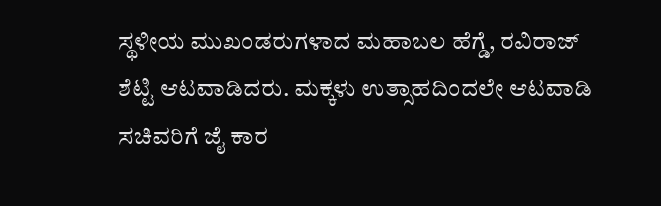ಸ್ಥಳೀಯ ಮುಖಂಡರುಗಳಾದ ಮಹಾಬಲ ಹೆಗ್ಡೆ, ರವಿರಾಜ್ ಶೆಟ್ಟಿ ಆಟವಾಡಿದರು. ಮಕ್ಕಳು ಉತ್ಸಾಹದಿಂದಲೇ ಆಟವಾಡಿ ಸಚಿವರಿಗೆ ಜೈ ಕಾರ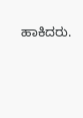ಹಾಕಿದರು.